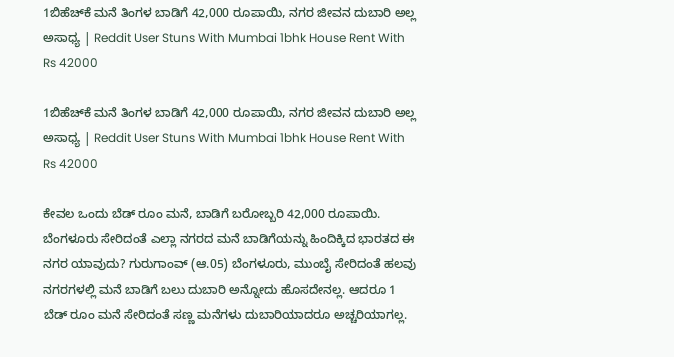1ಬಿಹೆಚ್‌ಕೆ ಮನೆ ತಿಂಗಳ ಬಾಡಿಗೆ 42,000 ರೂಪಾಯಿ, ನಗರ ಜೀವನ ದುಬಾರಿ ಅಲ್ಲ ಅಸಾಧ್ಯ | Reddit User Stuns With Mumbai 1bhk House Rent With Rs 42000

1ಬಿಹೆಚ್‌ಕೆ ಮನೆ ತಿಂಗಳ ಬಾಡಿಗೆ 42,000 ರೂಪಾಯಿ, ನಗರ ಜೀವನ ದುಬಾರಿ ಅಲ್ಲ ಅಸಾಧ್ಯ | Reddit User Stuns With Mumbai 1bhk House Rent With Rs 42000

ಕೇವಲ ಒಂದು ಬೆಡ್ ರೂಂ ಮನೆ, ಬಾಡಿಗೆ ಬರೋಬ್ಬರಿ 42,000 ರೂಪಾಯಿ. ಬೆಂಗಳೂರು ಸೇರಿದಂತೆ ಎಲ್ಲಾ ನಗರದ ಮನೆ ಬಾಡಿಗೆಯನ್ನು ಹಿಂದಿಕ್ಕಿದ ಭಾರತದ ಈ ನಗರ ಯಾವುದು? ಗುರುಗಾಂವ್ (ಆ.05) ಬೆಂಗಳೂರು, ಮುಂಬೈ ಸೇರಿದಂತೆ ಹಲವು ನಗರಗಳಲ್ಲಿ ಮನೆ ಬಾಡಿಗೆ ಬಲು ದುಬಾರಿ ಅನ್ನೋದು ಹೊಸದೇನಲ್ಲ. ಆದರೂ 1 ಬೆಡ್ ರೂಂ ಮನೆ ಸೇರಿದಂತೆ ಸಣ್ಣ ಮನೆಗಳು ದುಬಾರಿಯಾದರೂ ಅಚ್ಚರಿಯಾಗಲ್ಲ.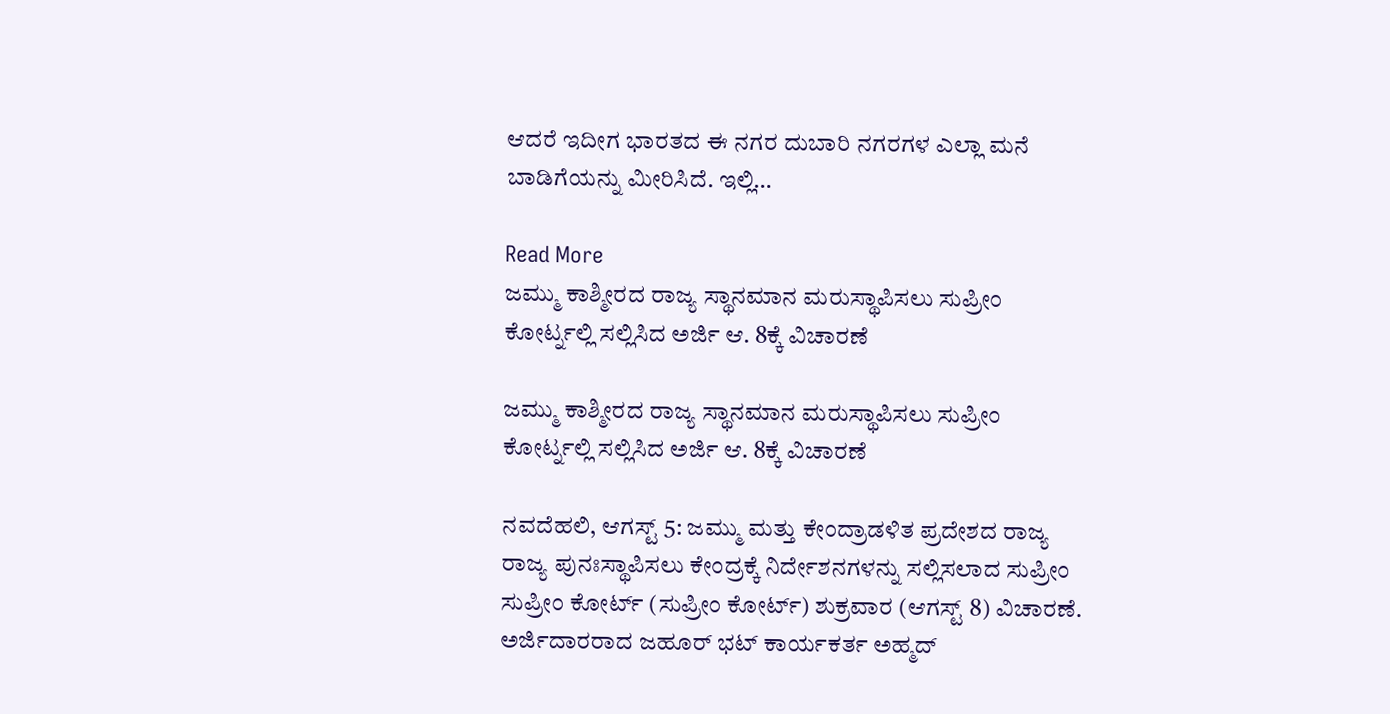ಆದರೆ ಇದೀಗ ಭಾರತದ ಈ ನಗರ ದುಬಾರಿ ನಗರಗಳ ಎಲ್ಲಾ ಮನೆ ಬಾಡಿಗೆಯನ್ನು ಮೀರಿಸಿದೆ. ಇಲ್ಲಿ…

Read More
ಜಮ್ಮು ಕಾಶ್ಮೀರದ ರಾಜ್ಯ ಸ್ಥಾನಮಾನ ಮರುಸ್ಥಾಪಿಸಲು ಸುಪ್ರೀಂ ಕೋರ್ಟ್ನಲ್ಲಿ ಸಲ್ಲಿಸಿದ ಅರ್ಜಿ ಆ. 8ಕ್ಕೆ ವಿಚಾರಣೆ

ಜಮ್ಮು ಕಾಶ್ಮೀರದ ರಾಜ್ಯ ಸ್ಥಾನಮಾನ ಮರುಸ್ಥಾಪಿಸಲು ಸುಪ್ರೀಂ ಕೋರ್ಟ್ನಲ್ಲಿ ಸಲ್ಲಿಸಿದ ಅರ್ಜಿ ಆ. 8ಕ್ಕೆ ವಿಚಾರಣೆ

ನವದೆಹಲಿ, ಆಗಸ್ಟ್ 5: ಜಮ್ಮು ಮತ್ತು ಕೇಂದ್ರಾಡಳಿತ ಪ್ರದೇಶದ ರಾಜ್ಯ ರಾಜ್ಯ ಪುನಃಸ್ಥಾಪಿಸಲು ಕೇಂದ್ರಕ್ಕೆ ನಿರ್ದೇಶನಗಳನ್ನು ಸಲ್ಲಿಸಲಾದ ಸುಪ್ರೀಂ ಸುಪ್ರೀಂ ಕೋರ್ಟ್ (ಸುಪ್ರೀಂ ಕೋರ್ಟ್) ಶುಕ್ರವಾರ (ಆಗಸ್ಟ್ 8) ವಿಚಾರಣೆ. ಅರ್ಜಿದಾರರಾದ ಜಹೂರ್ ಭಟ್ ಕಾರ್ಯಕರ್ತ ಅಹ್ಮದ್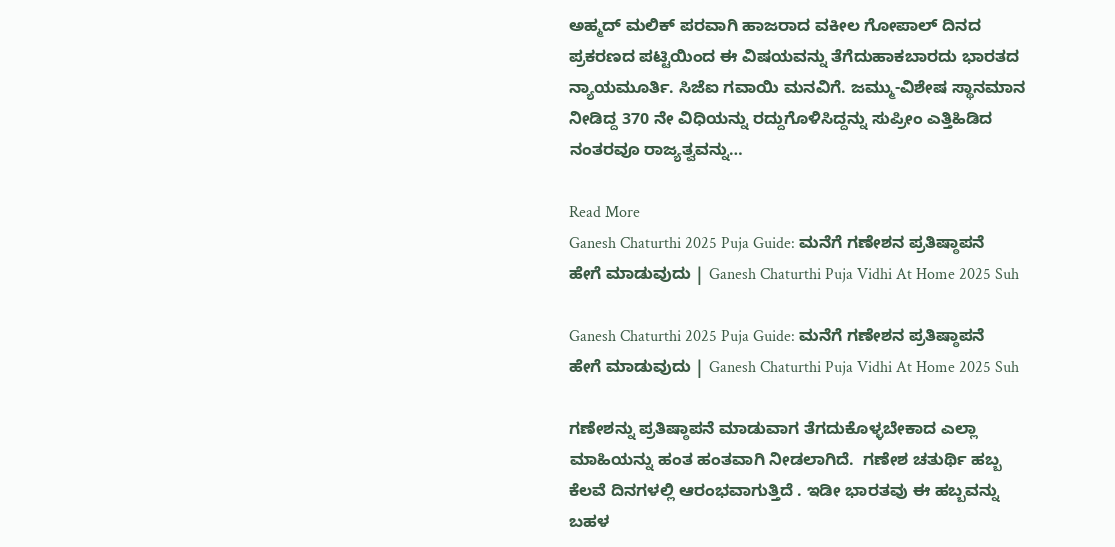ಅಹ್ಮದ್ ಮಲಿಕ್ ಪರವಾಗಿ ಹಾಜರಾದ ವಕೀಲ ಗೋಪಾಲ್ ದಿನದ ಪ್ರಕರಣದ ಪಟ್ಟಿಯಿಂದ ಈ ವಿಷಯವನ್ನು ತೆಗೆದುಹಾಕಬಾರದು ಭಾರತದ ನ್ಯಾಯಮೂರ್ತಿ. ಸಿಜೆಐ ಗವಾಯಿ ಮನವಿಗೆ. ಜಮ್ಮು-ವಿಶೇಷ ಸ್ಥಾನಮಾನ ನೀಡಿದ್ದ 370 ನೇ ವಿಧಿಯನ್ನು ರದ್ದುಗೊಳಿಸಿದ್ದನ್ನು ಸುಪ್ರೀಂ ಎತ್ತಿಹಿಡಿದ ನಂತರವೂ ರಾಜ್ಯತ್ವವನ್ನು…

Read More
Ganesh Chaturthi 2025 Puja Guide: ಮನೆಗೆ ಗಣೇಶನ ಪ್ರತಿಷ್ಠಾಪನೆ ಹೇಗೆ ಮಾಡುವುದು | Ganesh Chaturthi Puja Vidhi At Home 2025 Suh

Ganesh Chaturthi 2025 Puja Guide: ಮನೆಗೆ ಗಣೇಶನ ಪ್ರತಿಷ್ಠಾಪನೆ ಹೇಗೆ ಮಾಡುವುದು | Ganesh Chaturthi Puja Vidhi At Home 2025 Suh

ಗಣೇಶನ್ನು ಪ್ರತಿಷ್ಠಾಪನೆ ಮಾಡುವಾಗ ತೆಗದುಕೊಳ್ಳಬೇಕಾದ ಎಲ್ಲಾ ಮಾಹಿಯನ್ನು ಹಂತ ಹಂತವಾಗಿ ನೀಡಲಾಗಿದೆ.  ಗಣೇಶ ಚತುರ್ಥಿ ಹಬ್ಬ ಕೆಲವೆ ದಿನಗಳಲ್ಲಿ ಆರಂಭವಾಗುತ್ತಿದೆ . ಇಡೀ ಭಾರತವು ಈ ಹಬ್ಬವನ್ನು ಬಹಳ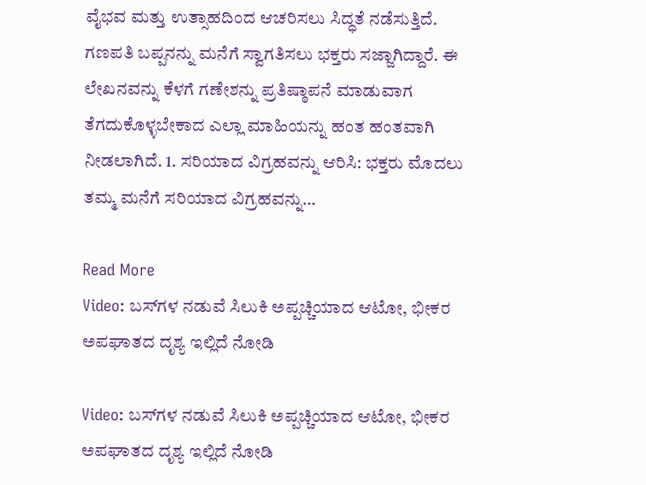ವೈಭವ ಮತ್ತು ಉತ್ಸಾಹದಿಂದ ಆಚರಿಸಲು ಸಿದ್ಧತೆ ನಡೆಸುತ್ತಿದೆ. ಗಣಪತಿ ಬಪ್ಪನನ್ನು ಮನೆಗೆ ಸ್ವಾಗತಿಸಲು ಭಕ್ತರು ಸಜ್ಜಾಗಿದ್ದಾರೆ. ಈ ಲೇಖನವನ್ನು ಕೆಳಗೆ ಗಣೇಶನ್ನು ಪ್ರತಿಷ್ಠಾಪನೆ ಮಾಡುವಾಗ ತೆಗದುಕೊಳ್ಳಬೇಕಾದ ಎಲ್ಲಾ ಮಾಹಿಯನ್ನು ಹಂತ ಹಂತವಾಗಿ ನೀಡಲಾಗಿದೆ. 1. ಸರಿಯಾದ ವಿಗ್ರಹವನ್ನು ಆರಿಸಿ: ಭಕ್ತರು ಮೊದಲು ತಮ್ಮ ಮನೆಗೆ ಸರಿಯಾದ ವಿಗ್ರಹವನ್ನು…

Read More
Video: ಬಸ್‌ಗಳ ನಡುವೆ ಸಿಲುಕಿ ಅಪ್ಪಚ್ಚಿಯಾದ ಆಟೋ, ಭೀಕರ ಅಪಘಾತದ ದೃಶ್ಯ ಇಲ್ಲಿದೆ ನೋಡಿ

Video: ಬಸ್‌ಗಳ ನಡುವೆ ಸಿಲುಕಿ ಅಪ್ಪಚ್ಚಿಯಾದ ಆಟೋ, ಭೀಕರ ಅಪಘಾತದ ದೃಶ್ಯ ಇಲ್ಲಿದೆ ನೋಡಿ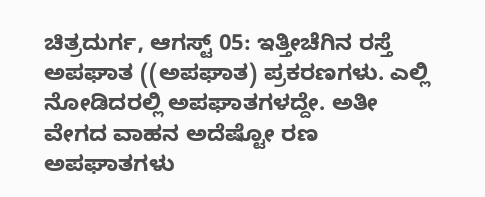ಚಿತ್ರದುರ್ಗ, ಆಗಸ್ಟ್ 05: ಇತ್ತೀಚೆಗಿನ ರಸ್ತೆ ಅಪಘಾತ ((ಅಪಘಾತ) ಪ್ರಕರಣಗಳು. ಎಲ್ಲಿ ನೋಡಿದರಲ್ಲಿ ಅಪಘಾತಗಳದ್ದೇ. ಅತೀ ವೇಗದ ವಾಹನ ಅದೆಷ್ಟೋ ರಣ ಅಪಘಾತಗಳು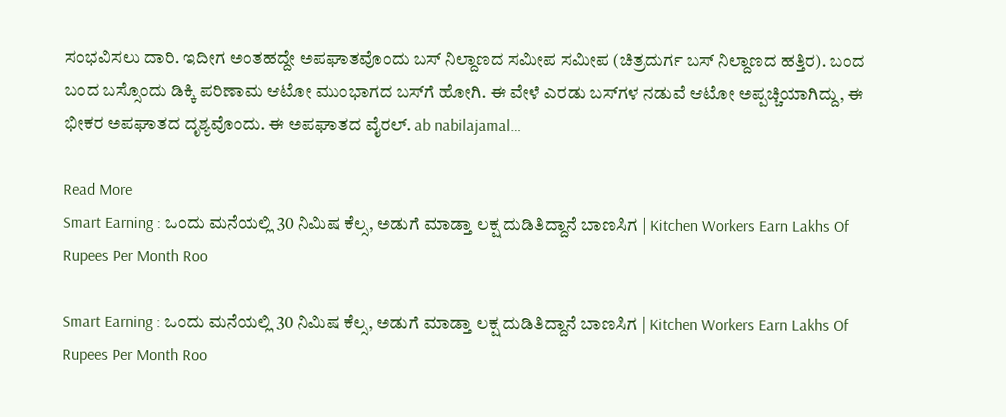ಸಂಭವಿಸಲು ದಾರಿ. ಇದೀಗ ಅಂತಹದ್ದೇ ಅಪಘಾತವೊಂದು ಬಸ್ ನಿಲ್ದಾಣದ ಸಮೀಪ ಸಮೀಪ (ಚಿತ್ರದುರ್ಗ ಬಸ್ ನಿಲ್ದಾಣದ ಹತ್ತಿರ). ಬಂದ ಬಂದ ಬಸ್ಸೊಂದು ಡಿಕ್ಕಿ ಪರಿಣಾಮ ಆಟೋ ಮುಂಭಾಗದ ಬಸ್‌ಗೆ ಹೋಗಿ. ಈ ವೇಳೆ ಎರಡು ಬಸ್‌ಗಳ ನಡುವೆ ಆಟೋ ಅಪ್ಪಚ್ಚಿಯಾಗಿದ್ದು, ಈ ಭೀಕರ ಅಪಘಾತದ ದೃಶ್ಯವೊಂದು. ಈ ಅಪಘಾತದ ವೈರಲ್. ab nabilajamal…

Read More
Smart Earning : ಒಂದು ಮನೆಯಲ್ಲಿ 30 ನಿಮಿಷ ಕೆಲ್ಸ, ಅಡುಗೆ ಮಾಡ್ತಾ ಲಕ್ಷ ದುಡಿತಿದ್ದಾನೆ ಬಾಣಸಿಗ | Kitchen Workers Earn Lakhs Of Rupees Per Month Roo

Smart Earning : ಒಂದು ಮನೆಯಲ್ಲಿ 30 ನಿಮಿಷ ಕೆಲ್ಸ, ಅಡುಗೆ ಮಾಡ್ತಾ ಲಕ್ಷ ದುಡಿತಿದ್ದಾನೆ ಬಾಣಸಿಗ | Kitchen Workers Earn Lakhs Of Rupees Per Month Roo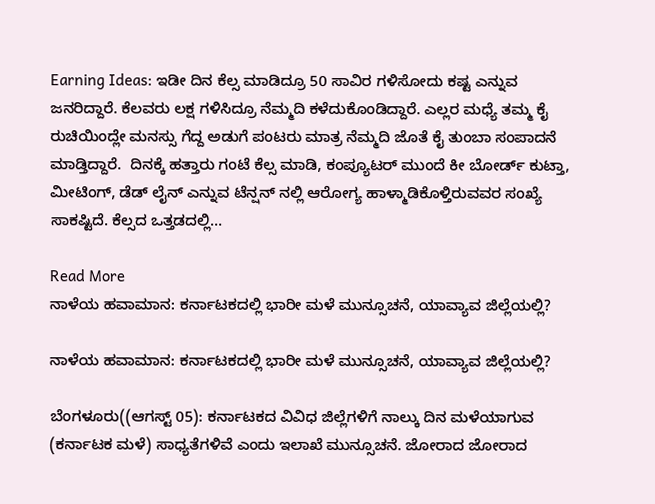Earning Ideas: ಇಡೀ ದಿನ ಕೆಲ್ಸ ಮಾಡಿದ್ರೂ 50 ಸಾವಿರ ಗಳಿಸೋದು ಕಷ್ಟ ಎನ್ನುವ ಜನರಿದ್ದಾರೆ. ಕೆಲವರು ಲಕ್ಷ ಗಳಿಸಿದ್ರೂ ನೆಮ್ಮದಿ ಕಳೆದುಕೊಂಡಿದ್ದಾರೆ. ಎಲ್ಲರ ಮಧ್ಯೆ ತಮ್ಮ ಕೈ ರುಚಿಯಿಂದ್ಲೇ ಮನಸ್ಸು ಗೆದ್ದ ಅಡುಗೆ ಪಂಟರು ಮಾತ್ರ ನೆಮ್ಮದಿ ಜೊತೆ ಕೈ ತುಂಬಾ ಸಂಪಾದನೆ ಮಾಡ್ತಿದ್ದಾರೆ.  ದಿನಕ್ಕೆ ಹತ್ತಾರು ಗಂಟೆ ಕೆಲ್ಸ ಮಾಡಿ, ಕಂಪ್ಯೂಟರ್ ಮುಂದೆ ಕೀ ಬೋರ್ಡ್ ಕುಟ್ತಾ, ಮೀಟಿಂಗ್, ಡೆಡ್ ಲೈನ್ ಎನ್ನುವ ಟೆನ್ಷನ್ ನಲ್ಲಿ ಆರೋಗ್ಯ ಹಾಳ್ಮಾಡಿಕೊಳ್ತಿರುವವರ ಸಂಖ್ಯೆ ಸಾಕಷ್ಟಿದೆ. ಕೆಲ್ಸದ ಒತ್ತಡದಲ್ಲಿ…

Read More
ನಾಳೆಯ ಹವಾಮಾನ: ಕರ್ನಾಟಕದಲ್ಲಿ ಭಾರೀ ಮಳೆ ಮುನ್ಸೂಚನೆ, ಯಾವ್ಯಾವ ಜಿಲ್ಲೆಯಲ್ಲಿ?

ನಾಳೆಯ ಹವಾಮಾನ: ಕರ್ನಾಟಕದಲ್ಲಿ ಭಾರೀ ಮಳೆ ಮುನ್ಸೂಚನೆ, ಯಾವ್ಯಾವ ಜಿಲ್ಲೆಯಲ್ಲಿ?

ಬೆಂಗಳೂರು((ಆಗಸ್ಟ್ 05): ಕರ್ನಾಟಕದ ವಿವಿಧ ಜಿಲ್ಲೆಗಳಿಗೆ ನಾಲ್ಕು ದಿನ ಮಳೆಯಾಗುವ (ಕರ್ನಾಟಕ ಮಳೆ) ಸಾಧ್ಯತೆಗಳಿವೆ ಎಂದು ಇಲಾಖೆ ಮುನ್ಸೂಚನೆ. ಜೋರಾದ ಜೋರಾದ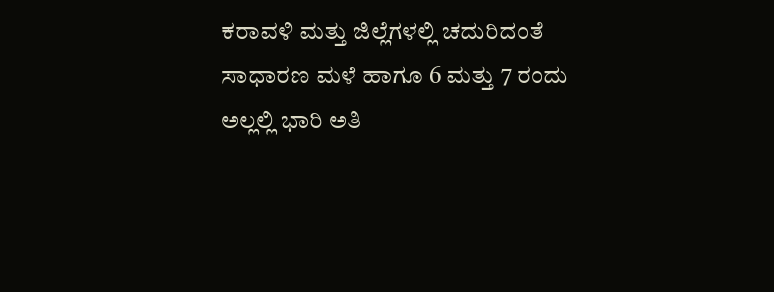ಕರಾವಳಿ ಮತ್ತು ಜಿಲ್ಲೆಗಳಲ್ಲಿ ಚದುರಿದಂತೆ ಸಾಧಾರಣ ಮಳೆ ಹಾಗೂ 6 ಮತ್ತು 7 ರಂದು ಅಲ್ಲಲ್ಲಿ ಭಾರಿ ಅತಿ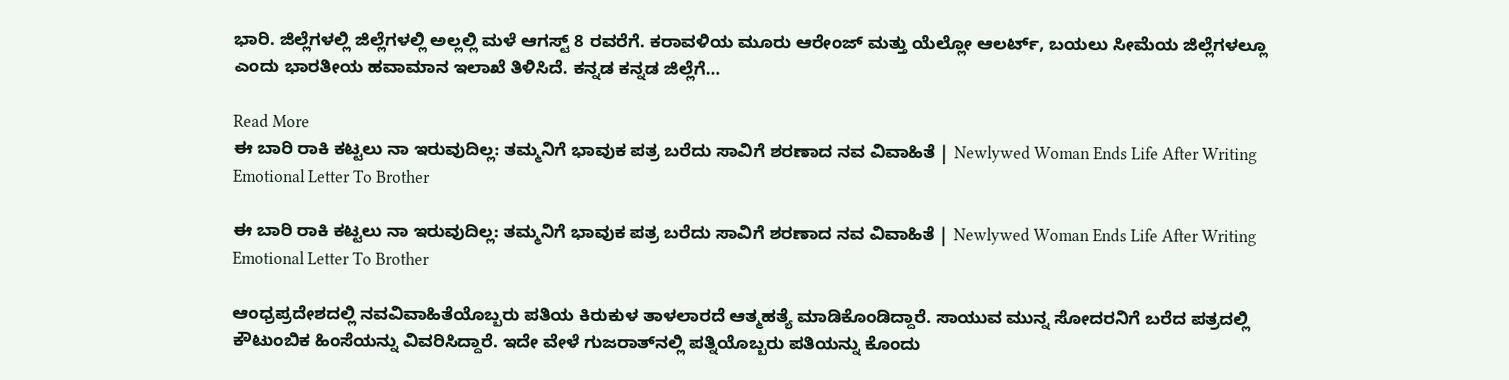ಭಾರಿ. ಜಿಲ್ಲೆಗಳಲ್ಲಿ ಜಿಲ್ಲೆಗಳಲ್ಲಿ ಅಲ್ಲಲ್ಲಿ ಮಳೆ ಆಗಸ್ಟ್ 8 ರವರೆಗೆ. ಕರಾವಳಿಯ ಮೂರು ಆರೇಂಜ್ ಮತ್ತು ಯೆಲ್ಲೋ ಆಲರ್ಟ್, ಬಯಲು ಸೀಮೆಯ ಜಿಲ್ಲೆಗಳಲ್ಲೂ ಎಂದು ಭಾರತೀಯ ಹವಾಮಾನ ಇಲಾಖೆ ತಿಳಿಸಿದೆ. ಕನ್ನಡ ಕನ್ನಡ ಜಿಲ್ಲೆಗೆ…

Read More
ಈ ಬಾರಿ ರಾಕಿ ಕಟ್ಟಲು ನಾ ಇರುವುದಿಲ್ಲ: ತಮ್ಮನಿಗೆ ಭಾವುಕ ಪತ್ರ ಬರೆದು ಸಾವಿಗೆ ಶರಣಾದ ನವ ವಿವಾಹಿತೆ | Newlywed Woman Ends Life After Writing Emotional Letter To Brother

ಈ ಬಾರಿ ರಾಕಿ ಕಟ್ಟಲು ನಾ ಇರುವುದಿಲ್ಲ: ತಮ್ಮನಿಗೆ ಭಾವುಕ ಪತ್ರ ಬರೆದು ಸಾವಿಗೆ ಶರಣಾದ ನವ ವಿವಾಹಿತೆ | Newlywed Woman Ends Life After Writing Emotional Letter To Brother

ಆಂಧ್ರಪ್ರದೇಶದಲ್ಲಿ ನವವಿವಾಹಿತೆಯೊಬ್ಬರು ಪತಿಯ ಕಿರುಕುಳ ತಾಳಲಾರದೆ ಆತ್ಮಹತ್ಯೆ ಮಾಡಿಕೊಂಡಿದ್ದಾರೆ. ಸಾಯುವ ಮುನ್ನ ಸೋದರನಿಗೆ ಬರೆದ ಪತ್ರದಲ್ಲಿ ಕೌಟುಂಬಿಕ ಹಿಂಸೆಯನ್ನು ವಿವರಿಸಿದ್ದಾರೆ. ಇದೇ ವೇಳೆ ಗುಜರಾತ್‌ನಲ್ಲಿ ಪತ್ನಿಯೊಬ್ಬರು ಪತಿಯನ್ನು ಕೊಂದು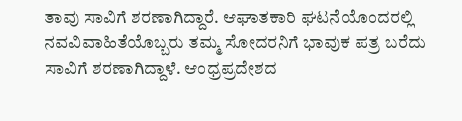ತಾವು ಸಾವಿಗೆ ಶರಣಾಗಿದ್ದಾರೆ. ಆಘಾತಕಾರಿ ಘಟನೆಯೊಂದರಲ್ಲಿ ನವವಿವಾಹಿತೆಯೊಬ್ಬರು ತಮ್ಮ ಸೋದರನಿಗೆ ಭಾವುಕ ಪತ್ರ ಬರೆದು ಸಾವಿಗೆ ಶರಣಾಗಿದ್ದಾಳೆ. ಆಂಧ್ರಪ್ರದೇಶದ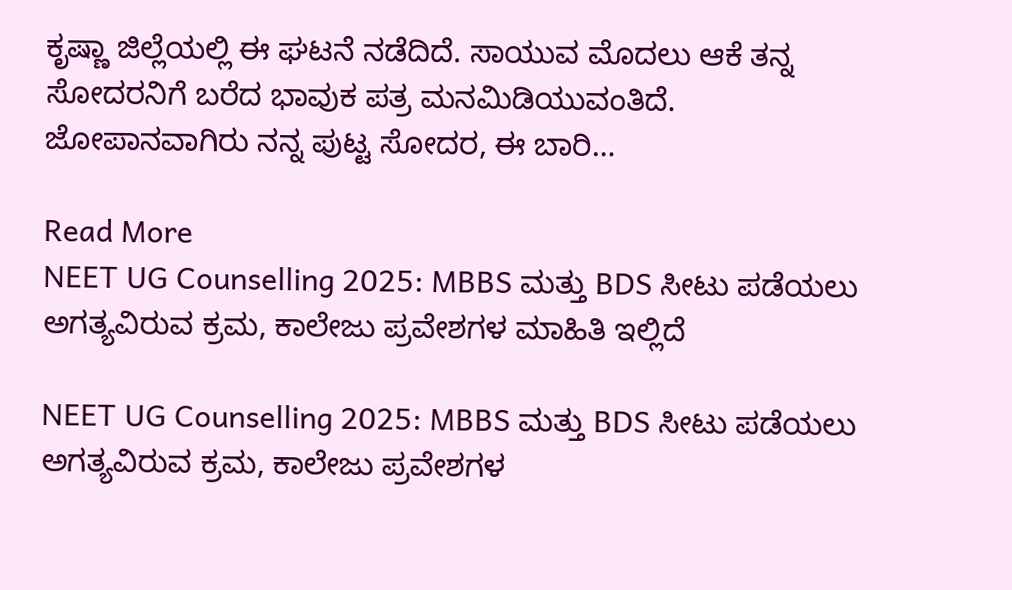ಕೃಷ್ಣಾ ಜಿಲ್ಲೆಯಲ್ಲಿ ಈ ಘಟನೆ ನಡೆದಿದೆ. ಸಾಯುವ ಮೊದಲು ಆಕೆ ತನ್ನ ಸೋದರನಿಗೆ ಬರೆದ ಭಾವುಕ ಪತ್ರ ಮನಮಿಡಿಯುವಂತಿದೆ. ಜೋಪಾನವಾಗಿರು ನನ್ನ ಪುಟ್ಟ ಸೋದರ, ಈ ಬಾರಿ…

Read More
NEET UG Counselling 2025: MBBS ಮತ್ತು BDS ಸೀಟು ಪಡೆಯಲು ಅಗತ್ಯವಿರುವ ಕ್ರಮ, ಕಾಲೇಜು ಪ್ರವೇಶಗಳ ಮಾಹಿತಿ ಇಲ್ಲಿದೆ

NEET UG Counselling 2025: MBBS ಮತ್ತು BDS ಸೀಟು ಪಡೆಯಲು ಅಗತ್ಯವಿರುವ ಕ್ರಮ, ಕಾಲೇಜು ಪ್ರವೇಶಗಳ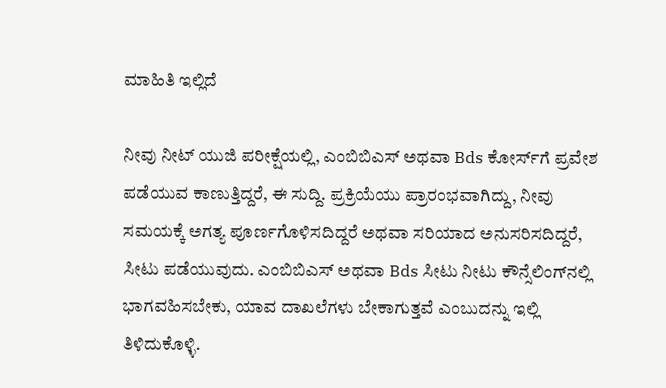ಮಾಹಿತಿ ಇಲ್ಲಿದೆ

ನೀವು ನೀಟ್ ಯುಜಿ ಪರೀಕ್ಷೆಯಲ್ಲಿ, ಎಂಬಿಬಿಎಸ್ ಅಥವಾ Bds ಕೋರ್ಸ್‌ಗೆ ಪ್ರವೇಶ ಪಡೆಯುವ ಕಾಣುತ್ತಿದ್ದರೆ, ಈ ಸುದ್ದಿ. ಪ್ರಕ್ರಿಯೆಯು ಪ್ರಾರಂಭವಾಗಿದ್ದು, ನೀವು ಸಮಯಕ್ಕೆ ಅಗತ್ಯ ಪೂರ್ಣಗೊಳಿಸದಿದ್ದರೆ ಅಥವಾ ಸರಿಯಾದ ಅನುಸರಿಸದಿದ್ದರೆ, ಸೀಟು ಪಡೆಯುವುದು. ಎಂಬಿಬಿಎಸ್ ಅಥವಾ Bds ಸೀಟು ನೀಟು ಕೌನ್ಸೆಲಿಂಗ್‌ನಲ್ಲಿ ಭಾಗವಹಿಸಬೇಕು, ಯಾವ ದಾಖಲೆಗಳು ಬೇಕಾಗುತ್ತವೆ ಎಂಬುದನ್ನು ಇಲ್ಲಿ ತಿಳಿದುಕೊಳ್ಳಿ.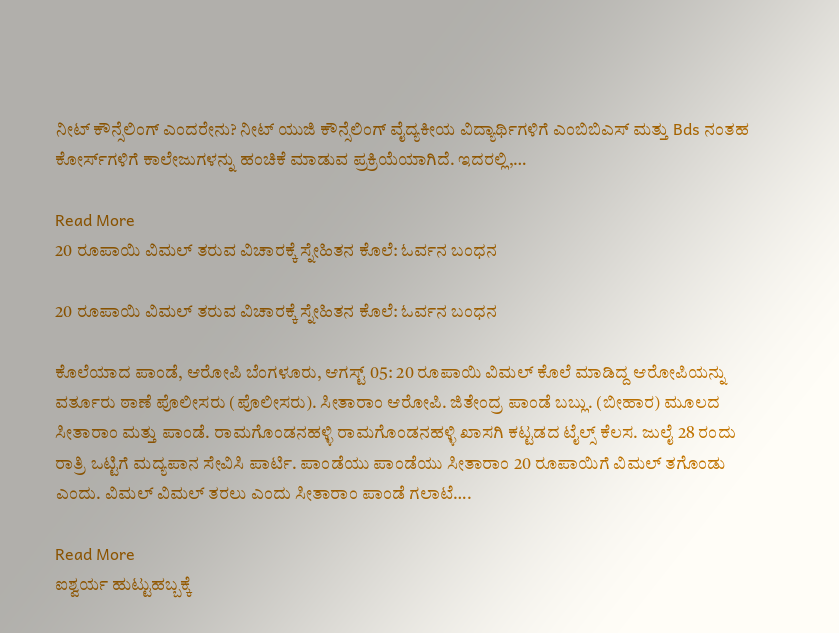ನೀಟ್ ಕೌನ್ಸೆಲಿಂಗ್ ಎಂದರೇನು? ನೀಟ್ ಯುಜಿ ಕೌನ್ಸೆಲಿಂಗ್ ವೈದ್ಯಕೀಯ ವಿದ್ಯಾರ್ಥಿಗಳಿಗೆ ಎಂಬಿಬಿಎಸ್ ಮತ್ತು Bds ನಂತಹ ಕೋರ್ಸ್‌ಗಳಿಗೆ ಕಾಲೇಜುಗಳನ್ನು ಹಂಚಿಕೆ ಮಾಡುವ ಪ್ರಕ್ರಿಯೆಯಾಗಿದೆ. ಇದರಲ್ಲಿ,…

Read More
20 ರೂಪಾಯಿ ವಿಮಲ್ ತರುವ ವಿಚಾರಕ್ಕೆ ಸ್ನೇಹಿತನ ಕೊಲೆ: ಓರ್ವನ ಬಂಧನ

20 ರೂಪಾಯಿ ವಿಮಲ್ ತರುವ ವಿಚಾರಕ್ಕೆ ಸ್ನೇಹಿತನ ಕೊಲೆ: ಓರ್ವನ ಬಂಧನ

ಕೊಲೆಯಾದ ಪಾಂಡೆ, ಆರೋಪಿ ಬೆಂಗಳೂರು, ಆಗಸ್ಟ್ 05: 20 ರೂಪಾಯಿ ವಿಮಲ್ ಕೊಲೆ ಮಾಡಿದ್ದ ಆರೋಪಿಯನ್ನು ವರ್ತೂರು ಠಾಣೆ ಪೊಲೀಸರು (ಪೊಲೀಸರು). ಸೀತಾರಾಂ ಆರೋಪಿ. ಜಿತೇಂದ್ರ ಪಾಂಡೆ ಬಬ್ಲು. (ಬೀಹಾರ) ಮೂಲದ ಸೀತಾರಾಂ ಮತ್ತು ಪಾಂಡೆ. ರಾಮಗೊಂಡನಹಳ್ಳಿ ರಾಮಗೊಂಡನಹಳ್ಳಿ ಖಾಸಗಿ ಕಟ್ಟಡದ ಟೈಲ್ಸ್ ಕೆಲಸ. ಜುಲೈ 28 ರಂದು ರಾತ್ರಿ ಒಟ್ಟಿಗೆ ಮದ್ಯಪಾನ ಸೇವಿಸಿ ಪಾರ್ಟಿ. ಪಾಂಡೆಯು ಪಾಂಡೆಯು ಸೀತಾರಾಂ 20 ರೂಪಾಯಿಗೆ ವಿಮಲ್ ತಗೊಂಡು ಎಂದು. ವಿಮಲ್ ವಿಮಲ್ ತರಲು ಎಂದು ಸೀತಾರಾಂ ಪಾಂಡೆ ಗಲಾಟೆ….

Read More
ಐಶ್ವರ್ಯ ಹುಟ್ಟುಹಬ್ಬಕ್ಕೆ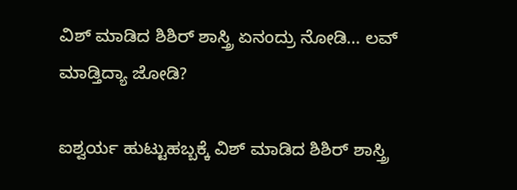ವಿಶ್ ಮಾಡಿದ ಶಿಶಿರ್ ಶಾಸ್ತ್ರಿ ಏನಂದ್ರು ನೋಡಿ… ಲವ್ ಮಾಡ್ತಿದ್ಯಾ ಜೋಡಿ?

ಐಶ್ವರ್ಯ ಹುಟ್ಟುಹಬ್ಬಕ್ಕೆ ವಿಶ್ ಮಾಡಿದ ಶಿಶಿರ್ ಶಾಸ್ತ್ರಿ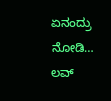ಏನಂದ್ರು ನೋಡಿ… ಲವ್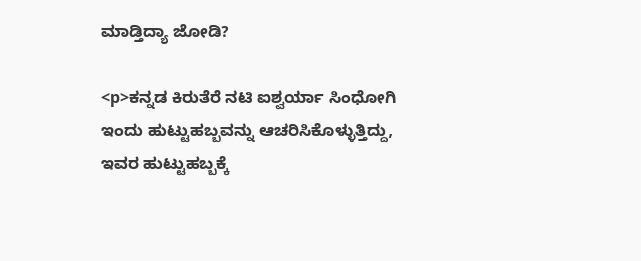ಮಾಡ್ತಿದ್ಯಾ ಜೋಡಿ?

<p>ಕನ್ನಡ ಕಿರುತೆರೆ ನಟಿ ಐಶ್ವರ್ಯಾ ಸಿಂಧೋಗಿ ಇಂದು ಹುಟ್ಟುಹಬ್ಬವನ್ನು ಆಚರಿಸಿಕೊಳ್ಳುತ್ತಿದ್ದು, ಇವರ ಹುಟ್ಟುಹಬ್ಬಕ್ಕೆ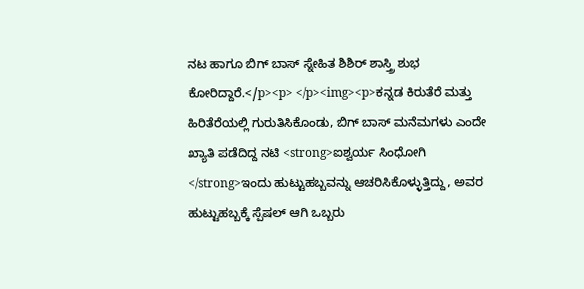ನಟ ಹಾಗೂ ಬಿಗ್ ಬಾಸ್ ಸ್ನೇಹಿತ ಶಿಶಿರ್ ಶಾಸ್ತ್ರಿ ಶುಭ ಕೋರಿದ್ದಾರೆ.</p><p> </p><img><p>ಕನ್ನಡ ಕಿರುತೆರೆ ಮತ್ತು ಹಿರಿತೆರೆಯಲ್ಲಿ ಗುರುತಿಸಿಕೊಂಡು, ಬಿಗ್ ಬಾಸ್ ಮನೆಮಗಳು ಎಂದೇ ಖ್ಯಾತಿ ಪಡೆದಿದ್ದ ನಟಿ <strong>ಐಶ್ವರ್ಯ ಸಿಂಧೋಗಿ </strong>ಇಂದು ಹುಟ್ಟುಹಬ್ಬವನ್ನು ಆಚರಿಸಿಕೊಳ್ಳುತ್ತಿದ್ದು, ಅವರ ಹುಟ್ಟುಹಬ್ಬಕ್ಕೆ ಸ್ಪೆಷಲ್ ಆಗಿ ಒಬ್ಬರು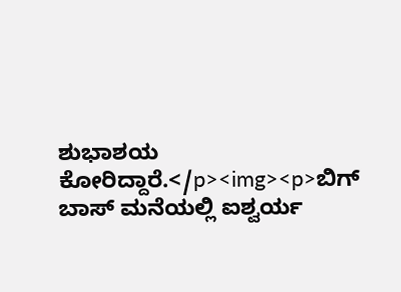ಶುಭಾಶಯ ಕೋರಿದ್ದಾರೆ.</p><img><p>ಬಿಗ್ ಬಾಸ್ ಮನೆಯಲ್ಲಿ ಐಶ್ವರ್ಯ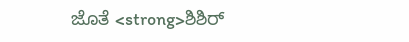ಜೊತೆ <strong>ಶಿಶಿರ್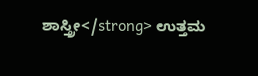ಶಾಸ್ತ್ರೀ</strong> ಉತ್ತಮ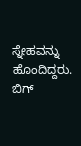ಸ್ನೇಹವನ್ನು ಹೊಂದಿದ್ದರು. ಬಿಗ್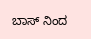ಬಾಸ್ ನಿಂದ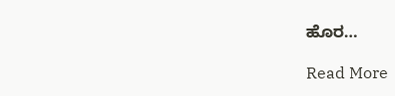ಹೊರ…

Read More